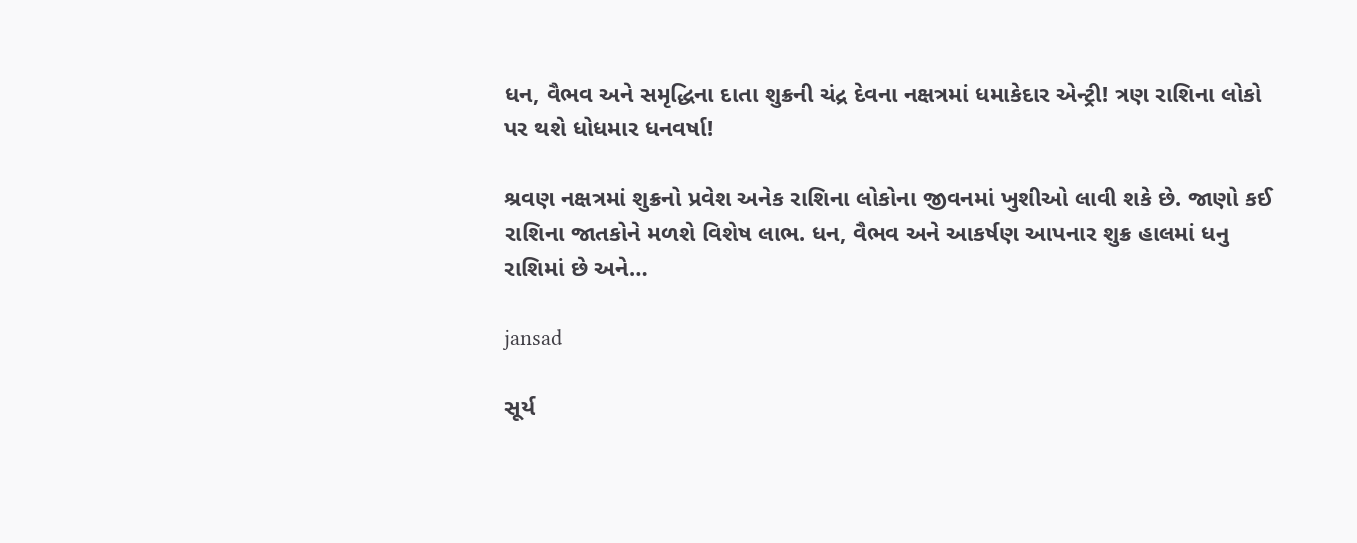ધન, વૈભવ અને સમૃદ્ધિના દાતા શુક્રની ચંદ્ર દેવના નક્ષત્રમાં ધમાકેદાર એન્ટ્રી! ત્રણ રાશિના લોકો પર થશે ધોધમાર ધનવર્ષા!

શ્રવણ નક્ષત્રમાં શુક્રનો પ્રવેશ અનેક રાશિના લોકોના જીવનમાં ખુશીઓ લાવી શકે છે. જાણો કઈ રાશિના જાતકોને મળશે વિશેષ લાભ. ધન, વૈભવ અને આકર્ષણ આપનાર શુક્ર હાલમાં ધનુ રાશિમાં છે અને…

jansad

સૂર્ય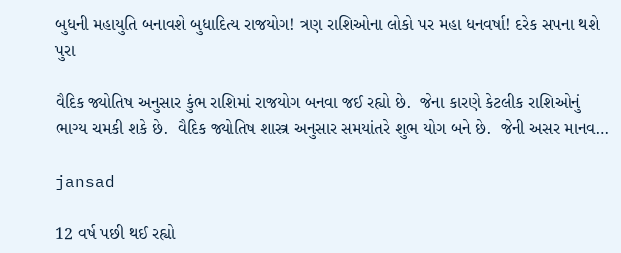બુધની મહાયુતિ બનાવશે બુધાદિત્ય રાજયોગ! ત્રણ રાશિઓના લોકો પર મહા ધનવર્ષા! દરેક સપના થશે પુરા

વૈદિક જ્યોતિષ અનુસાર કુંભ રાશિમાં રાજયોગ બનવા જઈ રહ્યો છે.  જેના કારણે કેટલીક રાશિઓનું ભાગ્ય ચમકી શકે છે.  વૈદિક જ્યોતિષ શાસ્ત્ર અનુસાર સમયાંતરે શુભ યોગ બને છે.  જેની અસર માનવ…

jansad

12 વર્ષ પછી થઈ રહ્યો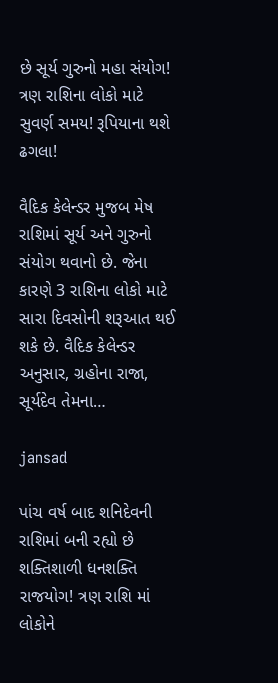છે સૂર્ય ગુરુનો મહા સંયોગ! ત્રણ રાશિના લોકો માટે સુવર્ણ સમય! રૂપિયાના થશે ઢગલા!

વૈદિક કેલેન્ડર મુજબ મેષ રાશિમાં સૂર્ય અને ગુરુનો સંયોગ થવાનો છે. જેના કારણે 3 રાશિના લોકો માટે સારા દિવસોની શરૂઆત થઈ શકે છે. વૈદિક કેલેન્ડર અનુસાર, ગ્રહોના રાજા, સૂર્યદેવ તેમના…

jansad

પાંચ વર્ષ બાદ શનિદેવની રાશિમાં બની રહ્યો છે શક્તિશાળી ધનશક્તિ રાજયોગ! ત્રણ રાશિ માં લોકોને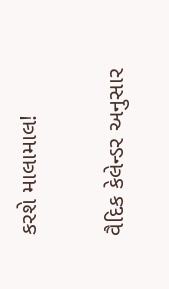કરશે માલામાલ!

વૈદિક કેલેન્ડર અનુસાર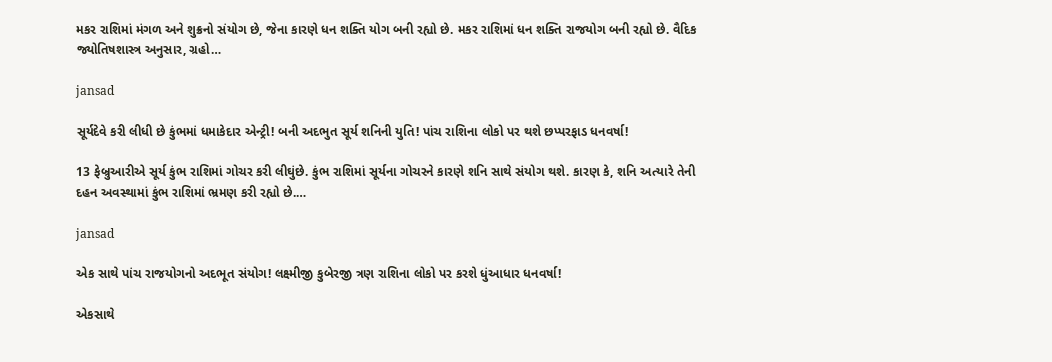મકર રાશિમાં મંગળ અને શુક્રનો સંયોગ છે, જેના કારણે ધન શક્તિ યોગ બની રહ્યો છે. મકર રાશિમાં ધન શક્તિ રાજયોગ બની રહ્યો છે. વૈદિક જ્યોતિષશાસ્ત્ર અનુસાર, ગ્રહો…

jansad

સૂર્યદેવે કરી લીધી છે કુંભમાં ધમાકેદાર એન્ટ્રી! બની અદભુત સૂર્ય શનિની યુતિ! પાંચ રાશિના લોકો પર થશે છપ્પરફાડ ધનવર્ષા!

13 ફેબ્રુઆરીએ સૂર્ય કુંભ રાશિમાં ગોચર કરી લીઘુંછે. કુંભ રાશિમાં સૂર્યના ગોચરને કારણે શનિ સાથે સંયોગ થશે. કારણ કે, શનિ અત્યારે તેની દહન અવસ્થામાં કુંભ રાશિમાં ભ્રમણ કરી રહ્યો છે.…

jansad

એક સાથે પાંચ રાજયોગનો અદભૂત સંયોગ! લક્ષ્મીજી કુબેરજી ત્રણ રાશિના લોકો પર કરશે ધુંઆધાર ધનવર્ષા!

એકસાથે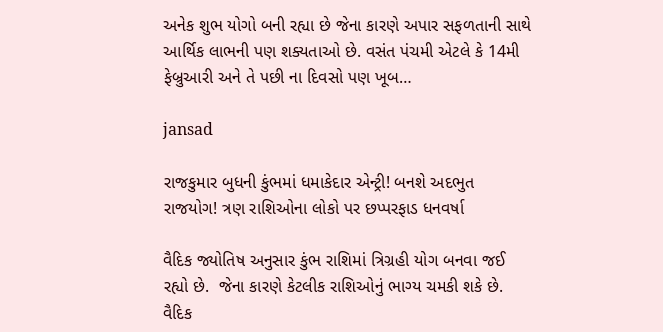અનેક શુભ યોગો બની રહ્યા છે જેના કારણે અપાર સફળતાની સાથે આર્થિક લાભની પણ શક્યતાઓ છે. વસંત પંચમી એટલે કે 14મી ફેબ્રુઆરી અને તે પછી ના દિવસો પણ ખૂબ…

jansad

રાજકુમાર બુધની કુંભમાં ધમાકેદાર એન્ટ્રી! બનશે અદભુત રાજયોગ! ત્રણ રાશિઓના લોકો પર છપ્પરફાડ ધનવર્ષા

વૈદિક જ્યોતિષ અનુસાર કુંભ રાશિમાં ત્રિગ્રહી યોગ બનવા જઈ રહ્યો છે.  જેના કારણે કેટલીક રાશિઓનું ભાગ્ય ચમકી શકે છે.  વૈદિક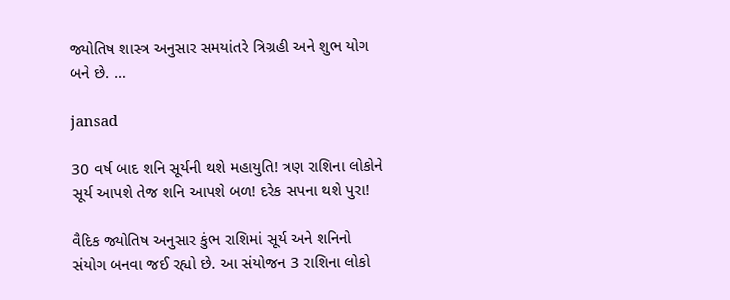જ્યોતિષ શાસ્ત્ર અનુસાર સમયાંતરે ત્રિગ્રહી અને શુભ યોગ બને છે. …

jansad

30 વર્ષ બાદ શનિ સૂર્યની થશે મહાયુતિ! ત્રણ રાશિના લોકોને સૂર્ય આપશે તેજ શનિ આપશે બળ! દરેક સપના થશે પુરા!

વૈદિક જ્યોતિષ અનુસાર કુંભ રાશિમાં સૂર્ય અને શનિનો સંયોગ બનવા જઈ રહ્યો છે. આ સંયોજન 3 રાશિના લોકો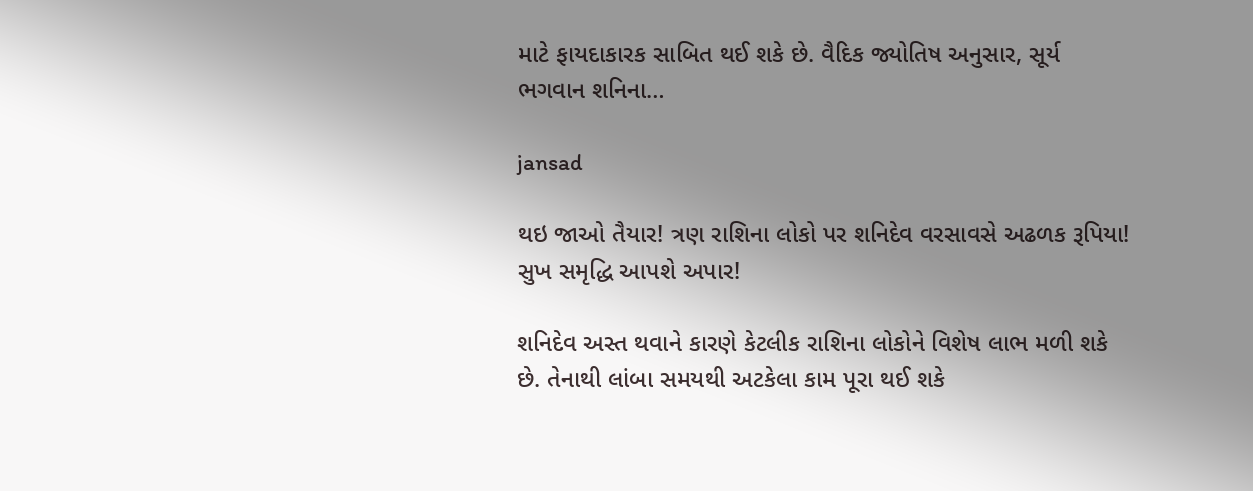માટે ફાયદાકારક સાબિત થઈ શકે છે. વૈદિક જ્યોતિષ અનુસાર, સૂર્ય ભગવાન શનિના…

jansad

થઇ જાઓ તૈયાર! ત્રણ રાશિના લોકો પર શનિદેવ વરસાવસે અઢળક રૂપિયા! સુખ સમૃદ્ધિ આપશે અપાર!

શનિદેવ અસ્ત થવાને કારણે કેટલીક રાશિના લોકોને વિશેષ લાભ મળી શકે છે. તેનાથી લાંબા સમયથી અટકેલા કામ પૂરા થઈ શકે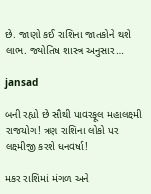છે. જાણો કઈ રાશિના જાતકોને થશે લાભ. જ્યોતિષ શાસ્ત્ર અનુસાર…

jansad

બની રહ્યો છે સૌથી પાવરફૂલ મહાલક્ષ્મી રાજયોગ! ત્રણ રાશિના લોકો પર લક્ષ્મીજી કરશે ધનવર્ષા!

મકર રાશિમાં મંગળ અને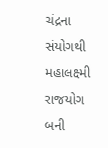ચંદ્રના સંયોગથી મહાલક્ષ્મી રાજયોગ બની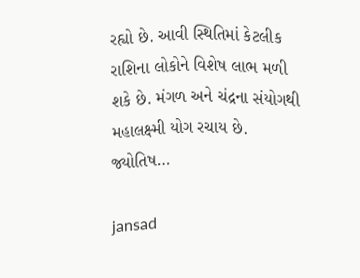રહ્યો છે. આવી સ્થિતિમાં કેટલીક રાશિના લોકોને વિશેષ લાભ મળી શકે છે. મંગળ અને ચંદ્રના સંયોગથી મહાલક્ષ્મી યોગ રચાય છે. જ્યોતિષ…

jansad